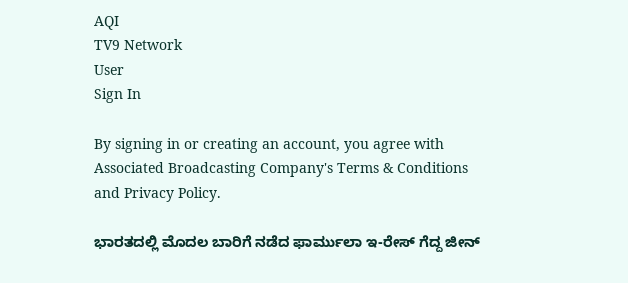AQI
TV9 Network
User
Sign In

By signing in or creating an account, you agree with Associated Broadcasting Company's Terms & Conditions and Privacy Policy.

ಭಾರತದಲ್ಲಿ ಮೊದಲ ಬಾರಿಗೆ ನಡೆದ ಫಾರ್ಮುಲಾ ಇ-ರೇಸ್ ಗೆದ್ದ ಜೀನ್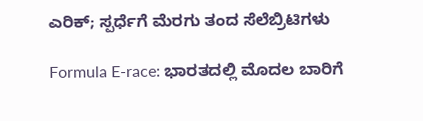ಎರಿಕ್; ಸ್ಪರ್ಧೆಗೆ ಮೆರಗು ತಂದ ಸೆಲೆಬ್ರಿಟಿಗಳು

Formula E-race: ಭಾರತದಲ್ಲಿ ಮೊದಲ ಬಾರಿಗೆ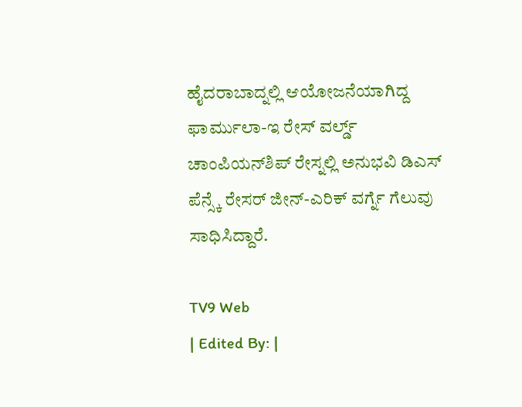ಹೈದರಾಬಾದ್ನಲ್ಲಿ ಆಯೋಜನೆಯಾಗಿದ್ದ ಫಾರ್ಮುಲಾ-ಇ ರೇಸ್ ವರ್ಲ್ಡ್ ಚಾಂಪಿಯನ್‌ಶಿಪ್ ರೇಸ್ನಲ್ಲಿ ಅನುಭವಿ ಡಿಎಸ್ ಪೆನ್ಸ್ಕೆ ರೇಸರ್ ಜೀನ್-ಎರಿಕ್ ವರ್ಗ್ನೆ ಗೆಲುವು ಸಾಧಿಸಿದ್ದಾರೆ.

TV9 Web
| Edited By: |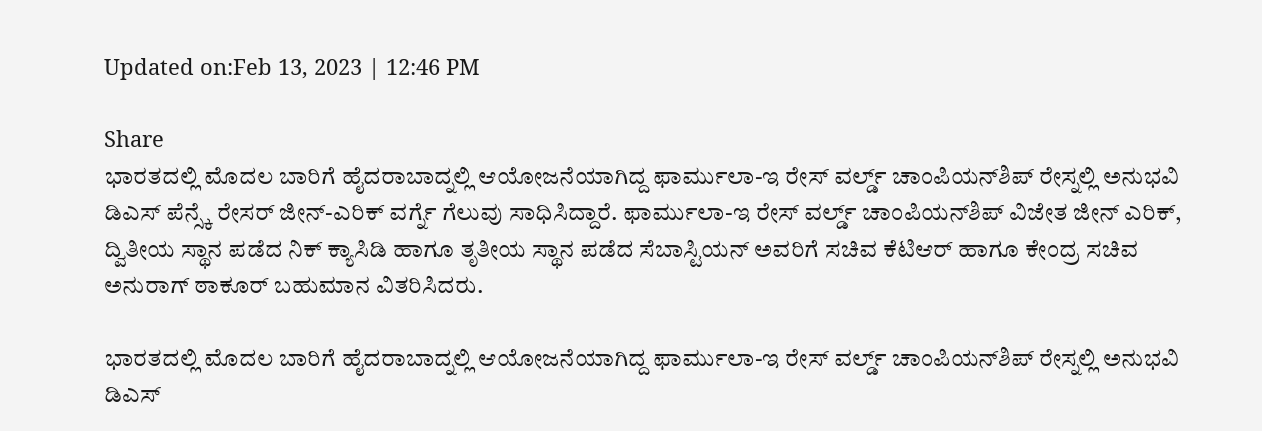Updated on:Feb 13, 2023 | 12:46 PM

Share
ಭಾರತದಲ್ಲಿ ಮೊದಲ ಬಾರಿಗೆ ಹೈದರಾಬಾದ್ನಲ್ಲಿ ಆಯೋಜನೆಯಾಗಿದ್ದ ಫಾರ್ಮುಲಾ-ಇ ರೇಸ್ ವರ್ಲ್ಡ್ ಚಾಂಪಿಯನ್‌ಶಿಪ್ ರೇಸ್ನಲ್ಲಿ ಅನುಭವಿ ಡಿಎಸ್ ಪೆನ್ಸ್ಕೆ ರೇಸರ್ ಜೀನ್-ಎರಿಕ್ ವರ್ಗ್ನೆ ಗೆಲುವು ಸಾಧಿಸಿದ್ದಾರೆ. ಫಾರ್ಮುಲಾ-ಇ ರೇಸ್ ವರ್ಲ್ಡ್ ಚಾಂಪಿಯನ್‌ಶಿಪ್ ವಿಜೇತ ಜೀನ್ ಎರಿಕ್, ದ್ವಿತೀಯ ಸ್ಥಾನ ಪಡೆದ ನಿಕ್ ಕ್ಯಾಸಿಡಿ ಹಾಗೂ ತೃತೀಯ ಸ್ಥಾನ ಪಡೆದ ಸೆಬಾಸ್ಟಿಯನ್ ಅವರಿಗೆ ಸಚಿವ ಕೆಟಿಆರ್ ಹಾಗೂ ಕೇಂದ್ರ ಸಚಿವ ಅನುರಾಗ್ ಠಾಕೂರ್ ಬಹುಮಾನ ವಿತರಿಸಿದರು.

ಭಾರತದಲ್ಲಿ ಮೊದಲ ಬಾರಿಗೆ ಹೈದರಾಬಾದ್ನಲ್ಲಿ ಆಯೋಜನೆಯಾಗಿದ್ದ ಫಾರ್ಮುಲಾ-ಇ ರೇಸ್ ವರ್ಲ್ಡ್ ಚಾಂಪಿಯನ್‌ಶಿಪ್ ರೇಸ್ನಲ್ಲಿ ಅನುಭವಿ ಡಿಎಸ್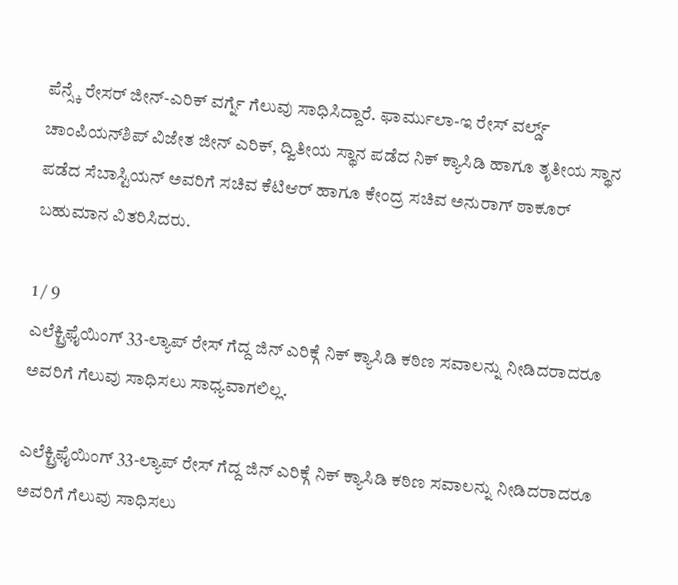ಪೆನ್ಸ್ಕೆ ರೇಸರ್ ಜೀನ್-ಎರಿಕ್ ವರ್ಗ್ನೆ ಗೆಲುವು ಸಾಧಿಸಿದ್ದಾರೆ. ಫಾರ್ಮುಲಾ-ಇ ರೇಸ್ ವರ್ಲ್ಡ್ ಚಾಂಪಿಯನ್‌ಶಿಪ್ ವಿಜೇತ ಜೀನ್ ಎರಿಕ್, ದ್ವಿತೀಯ ಸ್ಥಾನ ಪಡೆದ ನಿಕ್ ಕ್ಯಾಸಿಡಿ ಹಾಗೂ ತೃತೀಯ ಸ್ಥಾನ ಪಡೆದ ಸೆಬಾಸ್ಟಿಯನ್ ಅವರಿಗೆ ಸಚಿವ ಕೆಟಿಆರ್ ಹಾಗೂ ಕೇಂದ್ರ ಸಚಿವ ಅನುರಾಗ್ ಠಾಕೂರ್ ಬಹುಮಾನ ವಿತರಿಸಿದರು.

1 / 9
ಎಲೆಕ್ಟ್ರಿಫೈಯಿಂಗ್ 33-ಲ್ಯಾಪ್ ರೇಸ್ ಗೆದ್ದ ಜಿನ್ ಎರಿಕ್ಗೆ ನಿಕ್ ಕ್ಯಾಸಿಡಿ ಕಠಿಣ ಸವಾಲನ್ನು ನೀಡಿದರಾದರೂ ಅವರಿಗೆ ಗೆಲುವು ಸಾಧಿಸಲು ಸಾಧ್ಯವಾಗಲಿಲ್ಲ.

ಎಲೆಕ್ಟ್ರಿಫೈಯಿಂಗ್ 33-ಲ್ಯಾಪ್ ರೇಸ್ ಗೆದ್ದ ಜಿನ್ ಎರಿಕ್ಗೆ ನಿಕ್ ಕ್ಯಾಸಿಡಿ ಕಠಿಣ ಸವಾಲನ್ನು ನೀಡಿದರಾದರೂ ಅವರಿಗೆ ಗೆಲುವು ಸಾಧಿಸಲು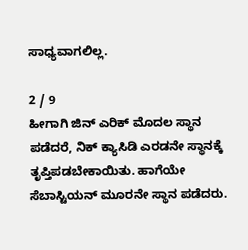ಸಾಧ್ಯವಾಗಲಿಲ್ಲ.

2 / 9
ಹೀಗಾಗಿ ಜಿನ್ ಎರಿಕ್ ಮೊದಲ ಸ್ಥಾನ ಪಡೆದರೆ, ನಿಕ್ ಕ್ಯಾಸಿಡಿ ಎರಡನೇ ಸ್ಥಾನಕ್ಕೆ ತೃಪ್ತಿಪಡಬೇಕಾಯಿತು. ಹಾಗೆಯೇ ಸೆಬಾಸ್ಟಿಯನ್ ಮೂರನೇ ಸ್ಥಾನ ಪಡೆದರು.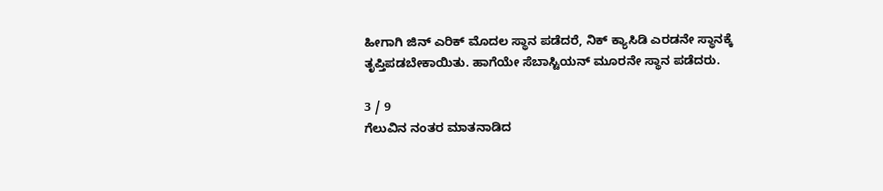ಹೀಗಾಗಿ ಜಿನ್ ಎರಿಕ್ ಮೊದಲ ಸ್ಥಾನ ಪಡೆದರೆ, ನಿಕ್ ಕ್ಯಾಸಿಡಿ ಎರಡನೇ ಸ್ಥಾನಕ್ಕೆ ತೃಪ್ತಿಪಡಬೇಕಾಯಿತು. ಹಾಗೆಯೇ ಸೆಬಾಸ್ಟಿಯನ್ ಮೂರನೇ ಸ್ಥಾನ ಪಡೆದರು.

3 / 9
ಗೆಲುವಿನ ನಂತರ ಮಾತನಾಡಿದ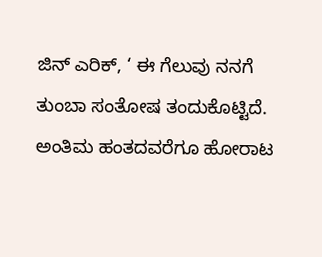ಜಿನ್ ಎರಿಕ್, ‘ ಈ ಗೆಲುವು ನನಗೆ ತುಂಬಾ ಸಂತೋಷ ತಂದುಕೊಟ್ಟಿದೆ. ಅಂತಿಮ ಹಂತದವರೆಗೂ ಹೋರಾಟ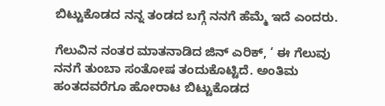ಬಿಟ್ಟುಕೊಡದ ನನ್ನ ತಂಡದ ಬಗ್ಗೆ ನನಗೆ ಹೆಮ್ಮೆ ಇದೆ ಎಂದರು.

ಗೆಲುವಿನ ನಂತರ ಮಾತನಾಡಿದ ಜಿನ್ ಎರಿಕ್, ‘ ಈ ಗೆಲುವು ನನಗೆ ತುಂಬಾ ಸಂತೋಷ ತಂದುಕೊಟ್ಟಿದೆ. ಅಂತಿಮ ಹಂತದವರೆಗೂ ಹೋರಾಟ ಬಿಟ್ಟುಕೊಡದ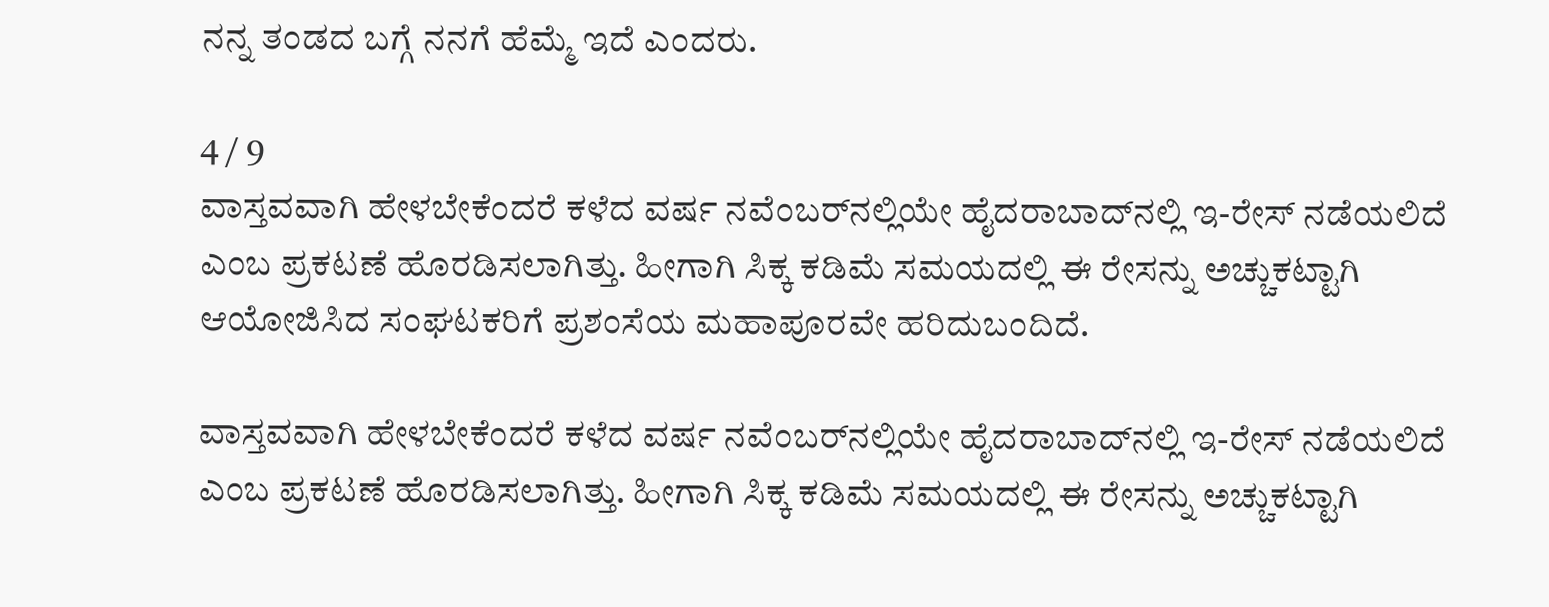ನನ್ನ ತಂಡದ ಬಗ್ಗೆ ನನಗೆ ಹೆಮ್ಮೆ ಇದೆ ಎಂದರು.

4 / 9
ವಾಸ್ತವವಾಗಿ ಹೇಳಬೇಕೆಂದರೆ ಕಳೆದ ವರ್ಷ ನವೆಂಬರ್‌ನಲ್ಲಿಯೇ ಹೈದರಾಬಾದ್‌ನಲ್ಲಿ ಇ-ರೇಸ್ ನಡೆಯಲಿದೆ ಎಂಬ ಪ್ರಕಟಣೆ ಹೊರಡಿಸಲಾಗಿತ್ತು. ಹೀಗಾಗಿ ಸಿಕ್ಕ ಕಡಿಮೆ ಸಮಯದಲ್ಲಿ ಈ ರೇಸನ್ನು ಅಚ್ಚುಕಟ್ಟಾಗಿ ಆಯೋಜಿಸಿದ ಸಂಘಟಕರಿಗೆ ಪ್ರಶಂಸೆಯ ಮಹಾಪೂರವೇ ಹರಿದುಬಂದಿದೆ.

ವಾಸ್ತವವಾಗಿ ಹೇಳಬೇಕೆಂದರೆ ಕಳೆದ ವರ್ಷ ನವೆಂಬರ್‌ನಲ್ಲಿಯೇ ಹೈದರಾಬಾದ್‌ನಲ್ಲಿ ಇ-ರೇಸ್ ನಡೆಯಲಿದೆ ಎಂಬ ಪ್ರಕಟಣೆ ಹೊರಡಿಸಲಾಗಿತ್ತು. ಹೀಗಾಗಿ ಸಿಕ್ಕ ಕಡಿಮೆ ಸಮಯದಲ್ಲಿ ಈ ರೇಸನ್ನು ಅಚ್ಚುಕಟ್ಟಾಗಿ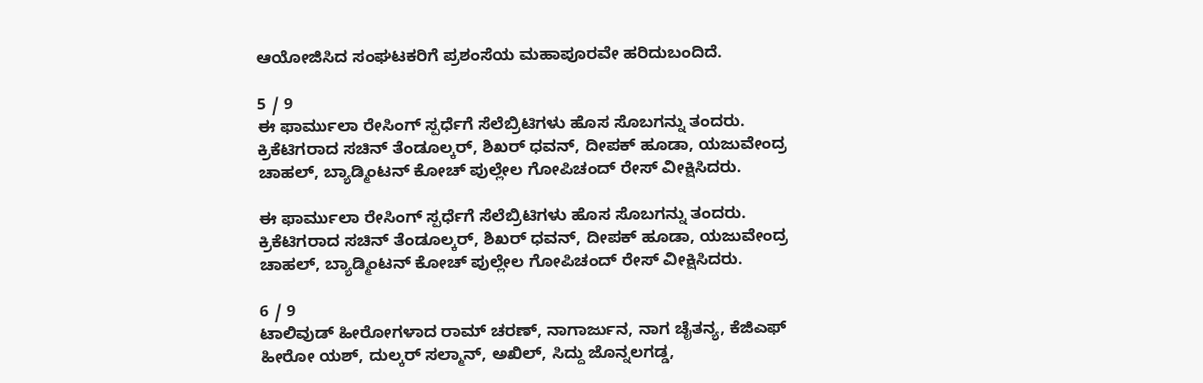ಆಯೋಜಿಸಿದ ಸಂಘಟಕರಿಗೆ ಪ್ರಶಂಸೆಯ ಮಹಾಪೂರವೇ ಹರಿದುಬಂದಿದೆ.

5 / 9
ಈ ಫಾರ್ಮುಲಾ ರೇಸಿಂಗ್ ಸ್ಪರ್ಧೆಗೆ ಸೆಲೆಬ್ರಿಟಿಗಳು ಹೊಸ ಸೊಬಗನ್ನು ತಂದರು. ಕ್ರಿಕೆಟಿಗರಾದ ಸಚಿನ್ ತೆಂಡೂಲ್ಕರ್, ಶಿಖರ್ ಧವನ್, ದೀಪಕ್ ಹೂಡಾ, ಯಜುವೇಂದ್ರ ಚಾಹಲ್, ಬ್ಯಾಡ್ಮಿಂಟನ್ ಕೋಚ್ ಪುಲ್ಲೇಲ ಗೋಪಿಚಂದ್ ರೇಸ್ ವೀಕ್ಷಿಸಿದರು.

ಈ ಫಾರ್ಮುಲಾ ರೇಸಿಂಗ್ ಸ್ಪರ್ಧೆಗೆ ಸೆಲೆಬ್ರಿಟಿಗಳು ಹೊಸ ಸೊಬಗನ್ನು ತಂದರು. ಕ್ರಿಕೆಟಿಗರಾದ ಸಚಿನ್ ತೆಂಡೂಲ್ಕರ್, ಶಿಖರ್ ಧವನ್, ದೀಪಕ್ ಹೂಡಾ, ಯಜುವೇಂದ್ರ ಚಾಹಲ್, ಬ್ಯಾಡ್ಮಿಂಟನ್ ಕೋಚ್ ಪುಲ್ಲೇಲ ಗೋಪಿಚಂದ್ ರೇಸ್ ವೀಕ್ಷಿಸಿದರು.

6 / 9
ಟಾಲಿವುಡ್ ಹೀರೋಗಳಾದ ರಾಮ್ ಚರಣ್, ನಾಗಾರ್ಜುನ, ನಾಗ ಚೈತನ್ಯ, ಕೆಜಿಎಫ್ ಹೀರೋ ಯಶ್, ದುಲ್ಕರ್ ಸಲ್ಮಾನ್, ಅಖಿಲ್, ಸಿದ್ದು ಜೊನ್ನಲಗಡ್ಡ,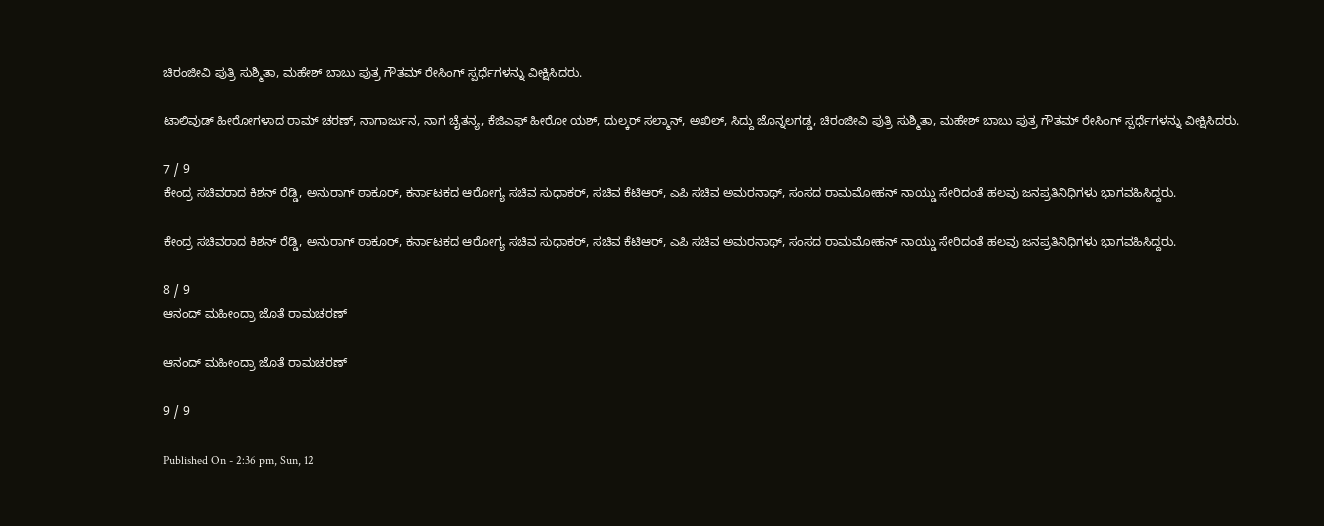ಚಿರಂಜೀವಿ ಪುತ್ರಿ ಸುಶ್ಮಿತಾ, ಮಹೇಶ್ ಬಾಬು ಪುತ್ರ ಗೌತಮ್ ರೇಸಿಂಗ್ ಸ್ಪರ್ಧೆಗಳನ್ನು ವೀಕ್ಷಿಸಿದರು.

ಟಾಲಿವುಡ್ ಹೀರೋಗಳಾದ ರಾಮ್ ಚರಣ್, ನಾಗಾರ್ಜುನ, ನಾಗ ಚೈತನ್ಯ, ಕೆಜಿಎಫ್ ಹೀರೋ ಯಶ್, ದುಲ್ಕರ್ ಸಲ್ಮಾನ್, ಅಖಿಲ್, ಸಿದ್ದು ಜೊನ್ನಲಗಡ್ಡ, ಚಿರಂಜೀವಿ ಪುತ್ರಿ ಸುಶ್ಮಿತಾ, ಮಹೇಶ್ ಬಾಬು ಪುತ್ರ ಗೌತಮ್ ರೇಸಿಂಗ್ ಸ್ಪರ್ಧೆಗಳನ್ನು ವೀಕ್ಷಿಸಿದರು.

7 / 9
ಕೇಂದ್ರ ಸಚಿವರಾದ ಕಿಶನ್ ರೆಡ್ಡಿ, ಅನುರಾಗ್ ಠಾಕೂರ್, ಕರ್ನಾಟಕದ ಆರೋಗ್ಯ ಸಚಿವ ಸುಧಾಕರ್, ಸಚಿವ ಕೆಟಿಆರ್, ಎಪಿ ಸಚಿವ ಅಮರನಾಥ್, ಸಂಸದ ರಾಮಮೋಹನ್ ನಾಯ್ಡು ಸೇರಿದಂತೆ ಹಲವು ಜನಪ್ರತಿನಿಧಿಗಳು ಭಾಗವಹಿಸಿದ್ದರು.

ಕೇಂದ್ರ ಸಚಿವರಾದ ಕಿಶನ್ ರೆಡ್ಡಿ, ಅನುರಾಗ್ ಠಾಕೂರ್, ಕರ್ನಾಟಕದ ಆರೋಗ್ಯ ಸಚಿವ ಸುಧಾಕರ್, ಸಚಿವ ಕೆಟಿಆರ್, ಎಪಿ ಸಚಿವ ಅಮರನಾಥ್, ಸಂಸದ ರಾಮಮೋಹನ್ ನಾಯ್ಡು ಸೇರಿದಂತೆ ಹಲವು ಜನಪ್ರತಿನಿಧಿಗಳು ಭಾಗವಹಿಸಿದ್ದರು.

8 / 9
ಆನಂದ್ ಮಹೀಂದ್ರಾ ಜೊತೆ ರಾಮಚರಣ್

ಆನಂದ್ ಮಹೀಂದ್ರಾ ಜೊತೆ ರಾಮಚರಣ್

9 / 9

Published On - 2:36 pm, Sun, 12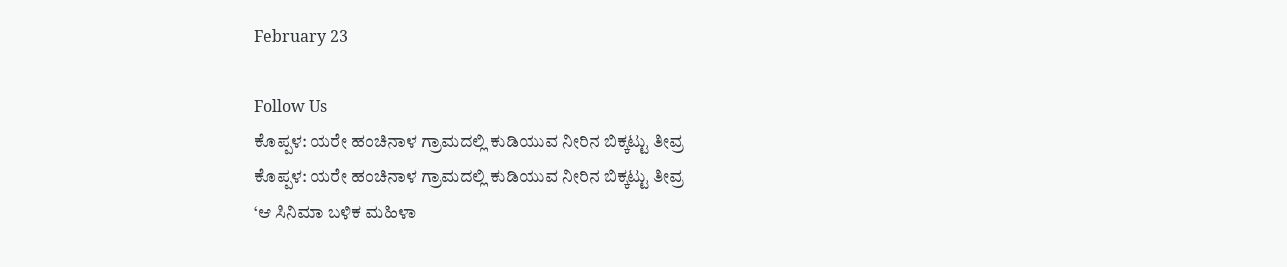February 23

Follow Us
ಕೊಪ್ಪಳ: ಯರೇ ಹಂಚಿನಾಳ ಗ್ರಾಮದಲ್ಲಿ ಕುಡಿಯುವ ನೀರಿನ ಬಿಕ್ಕಟ್ಟು ತೀವ್ರ
ಕೊಪ್ಪಳ: ಯರೇ ಹಂಚಿನಾಳ ಗ್ರಾಮದಲ್ಲಿ ಕುಡಿಯುವ ನೀರಿನ ಬಿಕ್ಕಟ್ಟು ತೀವ್ರ
‘ಆ ಸಿನಿಮಾ ಬಳಿಕ ಮಹಿಳಾ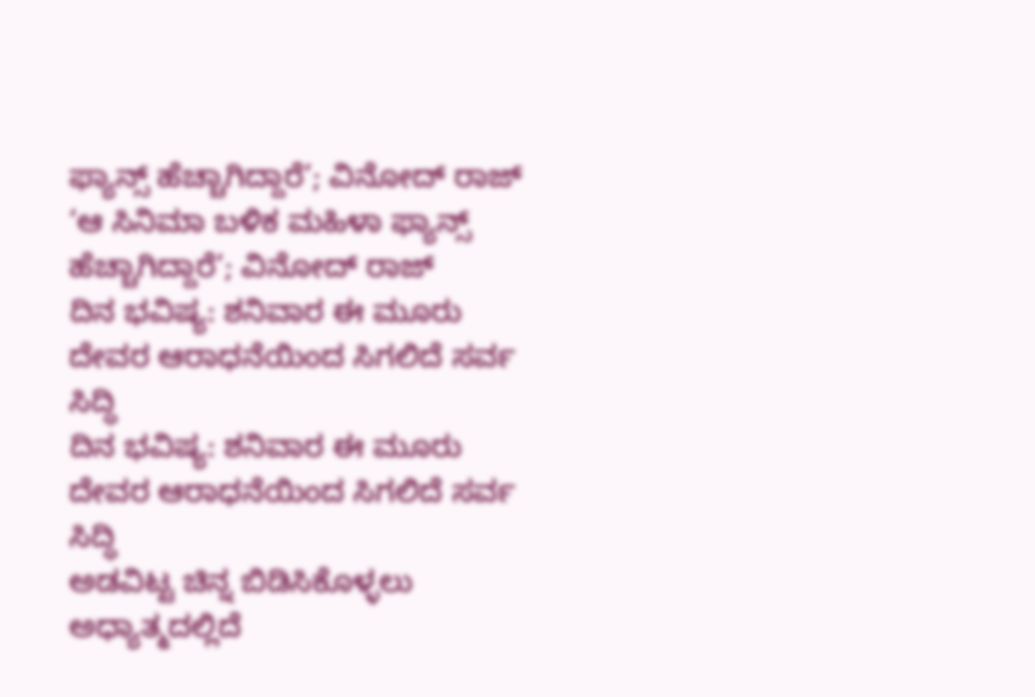ಫ್ಯಾನ್ಸ್ ಹೆಚ್ಚಾಗಿದ್ದಾರೆ’; ವಿನೋದ್ ರಾಜ್
‘ಆ ಸಿನಿಮಾ ಬಳಿಕ ಮಹಿಳಾ ಫ್ಯಾನ್ಸ್ ಹೆಚ್ಚಾಗಿದ್ದಾರೆ’; ವಿನೋದ್ ರಾಜ್
ದಿನ ಭವಿಷ್ಯ: ಶನಿವಾರ ಈ ಮೂರು ದೇವರ ಆರಾಧನೆಯಿಂದ ಸಿಗಲಿದೆ ಸರ್ವ ಸಿದ್ಧಿ
ದಿನ ಭವಿಷ್ಯ: ಶನಿವಾರ ಈ ಮೂರು ದೇವರ ಆರಾಧನೆಯಿಂದ ಸಿಗಲಿದೆ ಸರ್ವ ಸಿದ್ಧಿ
ಅಡವಿಟ್ಟ ಚಿನ್ನ ಬಿಡಿಸಿಕೊಳ್ಳಲು ಅಧ್ಯಾತ್ಮದಲ್ಲಿದೆ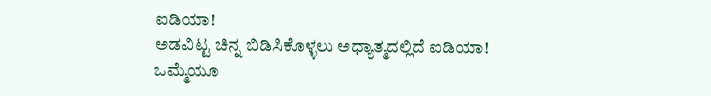ಐಡಿಯಾ!
ಅಡವಿಟ್ಟ ಚಿನ್ನ ಬಿಡಿಸಿಕೊಳ್ಳಲು ಅಧ್ಯಾತ್ಮದಲ್ಲಿದೆ ಐಡಿಯಾ!
ಒಮ್ಮೆಯೂ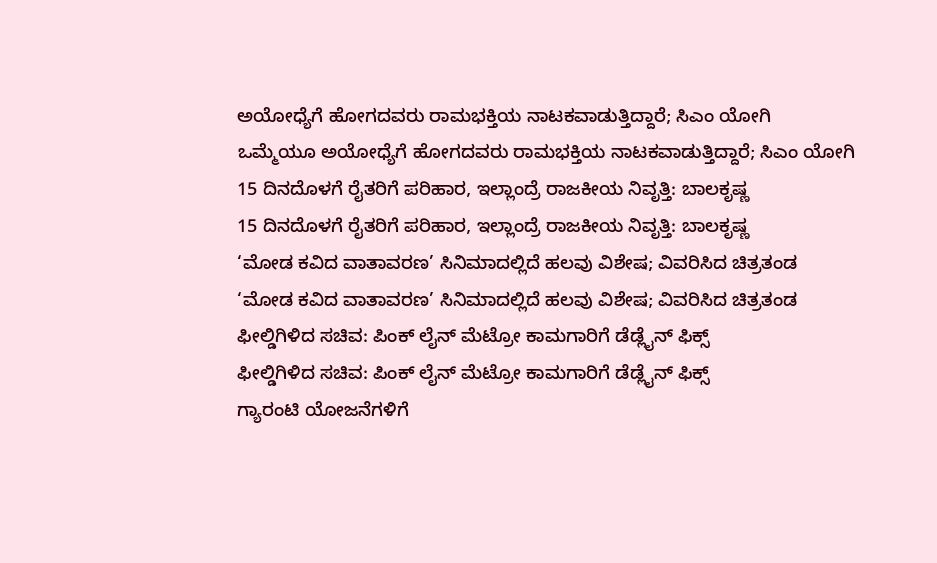ಅಯೋಧ್ಯೆಗೆ ಹೋಗದವರು ರಾಮಭಕ್ತಿಯ ನಾಟಕವಾಡುತ್ತಿದ್ದಾರೆ; ಸಿಎಂ ಯೋಗಿ
ಒಮ್ಮೆಯೂ ಅಯೋಧ್ಯೆಗೆ ಹೋಗದವರು ರಾಮಭಕ್ತಿಯ ನಾಟಕವಾಡುತ್ತಿದ್ದಾರೆ; ಸಿಎಂ ಯೋಗಿ
15 ದಿನದೊಳಗೆ ರೈತರಿಗೆ ಪರಿಹಾರ, ಇಲ್ಲಾಂದ್ರೆ ರಾಜಕೀಯ ನಿವೃತ್ತಿ: ಬಾಲಕೃಷ್ಣ
15 ದಿನದೊಳಗೆ ರೈತರಿಗೆ ಪರಿಹಾರ, ಇಲ್ಲಾಂದ್ರೆ ರಾಜಕೀಯ ನಿವೃತ್ತಿ: ಬಾಲಕೃಷ್ಣ
‘ಮೋಡ ಕವಿದ ವಾತಾವರಣ’ ಸಿನಿಮಾದಲ್ಲಿದೆ ಹಲವು ವಿಶೇಷ; ವಿವರಿಸಿದ ಚಿತ್ರತಂಡ
‘ಮೋಡ ಕವಿದ ವಾತಾವರಣ’ ಸಿನಿಮಾದಲ್ಲಿದೆ ಹಲವು ವಿಶೇಷ; ವಿವರಿಸಿದ ಚಿತ್ರತಂಡ
ಫೀಲ್ಡಿಗಿಳಿದ ಸಚಿವ: ಪಿಂಕ್ ಲೈನ್ ಮೆಟ್ರೋ ಕಾಮಗಾರಿಗೆ ಡೆಡ್ಲೈನ್ ಫಿಕ್ಸ್
ಫೀಲ್ಡಿಗಿಳಿದ ಸಚಿವ: ಪಿಂಕ್ ಲೈನ್ ಮೆಟ್ರೋ ಕಾಮಗಾರಿಗೆ ಡೆಡ್ಲೈನ್ ಫಿಕ್ಸ್
ಗ್ಯಾರಂಟಿ ಯೋಜನೆಗಳಿಗೆ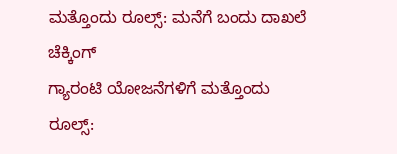ಮತ್ತೊಂದು ರೂಲ್ಸ್: ಮನೆಗೆ ಬಂದು ದಾಖಲೆ ಚೆಕ್ಕಿಂಗ್
ಗ್ಯಾರಂಟಿ ಯೋಜನೆಗಳಿಗೆ ಮತ್ತೊಂದು ರೂಲ್ಸ್: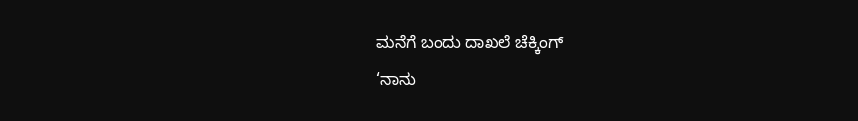ಮನೆಗೆ ಬಂದು ದಾಖಲೆ ಚೆಕ್ಕಿಂಗ್
‘ನಾನು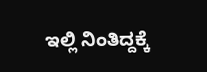ಇಲ್ಲಿ ನಿಂತಿದ್ದಕ್ಕೆ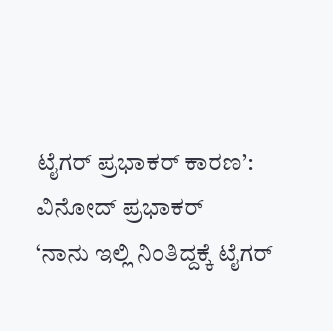ಟೈಗರ್ ಪ್ರಭಾಕರ್ ಕಾರಣ’: ವಿನೋದ್ ಪ್ರಭಾಕರ್
‘ನಾನು ಇಲ್ಲಿ ನಿಂತಿದ್ದಕ್ಕೆ ಟೈಗರ್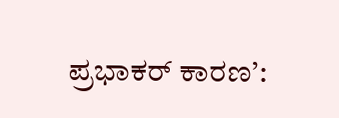ಪ್ರಭಾಕರ್ ಕಾರಣ’: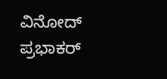ವಿನೋದ್ ಪ್ರಭಾಕರ್